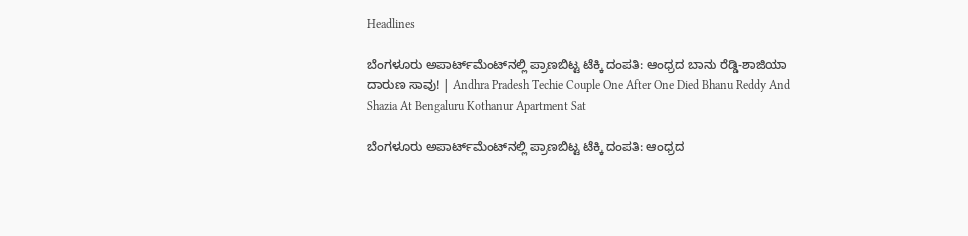Headlines

ಬೆಂಗಳೂರು ಅಪಾರ್ಟ್‌ಮೆಂಟ್‌ನಲ್ಲಿ ಪ್ರಾಣಬಿಟ್ಟ ಟೆಕ್ಕಿ ದಂಪತಿ: ಆಂಧ್ರದ ಬಾನು ರೆಡ್ಡಿ-ಶಾಜಿಯಾ ದಾರುಣ ಸಾವು! | Andhra Pradesh Techie Couple One After One Died Bhanu Reddy And Shazia At Bengaluru Kothanur Apartment Sat

ಬೆಂಗಳೂರು ಅಪಾರ್ಟ್‌ಮೆಂಟ್‌ನಲ್ಲಿ ಪ್ರಾಣಬಿಟ್ಟ ಟೆಕ್ಕಿ ದಂಪತಿ: ಆಂಧ್ರದ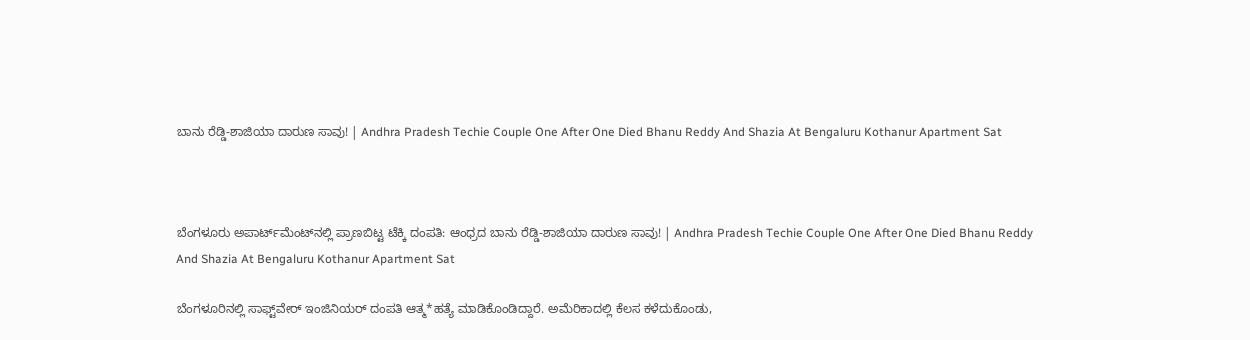ಬಾನು ರೆಡ್ಡಿ-ಶಾಜಿಯಾ ದಾರುಣ ಸಾವು! | Andhra Pradesh Techie Couple One After One Died Bhanu Reddy And Shazia At Bengaluru Kothanur Apartment Sat



ಬೆಂಗಳೂರು ಅಪಾರ್ಟ್‌ಮೆಂಟ್‌ನಲ್ಲಿ ಪ್ರಾಣಬಿಟ್ಟ ಟೆಕ್ಕಿ ದಂಪತಿ: ಆಂಧ್ರದ ಬಾನು ರೆಡ್ಡಿ-ಶಾಜಿಯಾ ದಾರುಣ ಸಾವು! | Andhra Pradesh Techie Couple One After One Died Bhanu Reddy And Shazia At Bengaluru Kothanur Apartment Sat

ಬೆಂಗಳೂರಿನಲ್ಲಿ ಸಾಫ್ಟ್‌ವೇರ್ ಇಂಜಿನಿಯರ್‌ ದಂಪತಿ ಆತ್ಮ*ಹತ್ಯೆ ಮಾಡಿಕೊಂಡಿದ್ದಾರೆ. ಅಮೆರಿಕಾದಲ್ಲಿ ಕೆಲಸ ಕಳೆದುಕೊಂಡು,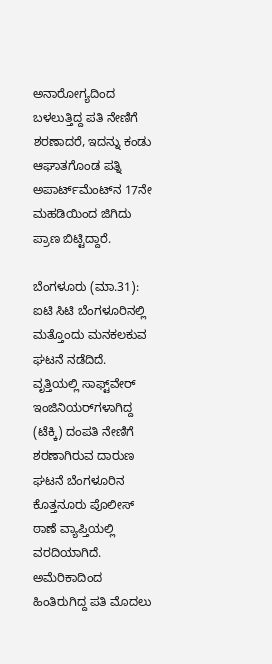ಅನಾರೋಗ್ಯದಿಂದ ಬಳಲುತ್ತಿದ್ದ ಪತಿ ನೇಣಿಗೆ ಶರಣಾದರೆ, ಇದನ್ನು ಕಂಡು ಆಘಾತಗೊಂಡ ಪತ್ನಿ ಅಪಾರ್ಟ್‌ಮೆಂಟ್‌ನ 17ನೇ ಮಹಡಿಯಿಂದ ಜಿಗಿದು ಪ್ರಾಣ ಬಿಟ್ಟಿದ್ದಾರೆ.

ಬೆಂಗಳೂರು (ಮಾ.31): ಐಟಿ ಸಿಟಿ ಬೆಂಗಳೂರಿನಲ್ಲಿ ಮತ್ತೊಂದು ಮನಕಲಕುವ ಘಟನೆ ನಡೆದಿದೆ. ವೃತ್ತಿಯಲ್ಲಿ ಸಾಫ್ಟ್‌ವೇರ್ ಇಂಜಿನಿಯರ್‌ಗಳಾಗಿದ್ದ (ಟೆಕ್ಕಿ) ದಂಪತಿ ನೇಣಿಗೆ ಶರಣಾಗಿರುವ ದಾರುಣ ಘಟನೆ ಬೆಂಗಳೂರಿನ ಕೊತ್ತನೂರು ಪೊಲೀಸ್ ಠಾಣೆ ವ್ಯಾಪ್ತಿಯಲ್ಲಿ ವರದಿಯಾಗಿದೆ. ಅಮೆರಿಕಾದಿಂದ ಹಿಂತಿರುಗಿದ್ದ ಪತಿ ಮೊದಲು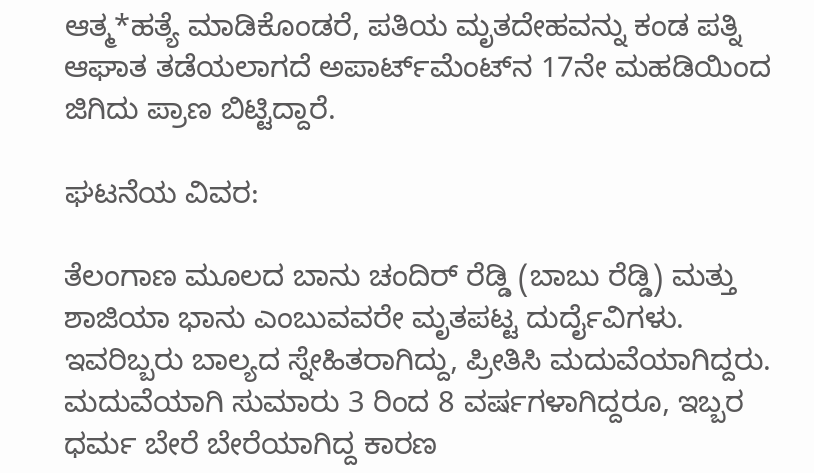ಆತ್ಮ*ಹತ್ಯೆ ಮಾಡಿಕೊಂಡರೆ, ಪತಿಯ ಮೃತದೇಹವನ್ನು ಕಂಡ ಪತ್ನಿ ಆಘಾತ ತಡೆಯಲಾಗದೆ ಅಪಾರ್ಟ್‌ಮೆಂಟ್‌ನ 17ನೇ ಮಹಡಿಯಿಂದ ಜಿಗಿದು ಪ್ರಾಣ ಬಿಟ್ಟಿದ್ದಾರೆ.

ಘಟನೆಯ ವಿವರ:

ತೆಲಂಗಾಣ ಮೂಲದ ಬಾನು ಚಂದಿರ್ ರೆಡ್ಡಿ (ಬಾಬು ರೆಡ್ಡಿ) ಮತ್ತು ಶಾಜಿಯಾ ಭಾನು ಎಂಬುವವರೇ ಮೃತಪಟ್ಟ ದುರ್ದೈವಿಗಳು. ಇವರಿಬ್ಬರು ಬಾಲ್ಯದ ಸ್ನೇಹಿತರಾಗಿದ್ದು, ಪ್ರೀತಿಸಿ ಮದುವೆಯಾಗಿದ್ದರು. ಮದುವೆಯಾಗಿ ಸುಮಾರು 3 ರಿಂದ 8 ವರ್ಷಗಳಾಗಿದ್ದರೂ, ಇಬ್ಬರ ಧರ್ಮ ಬೇರೆ ಬೇರೆಯಾಗಿದ್ದ ಕಾರಣ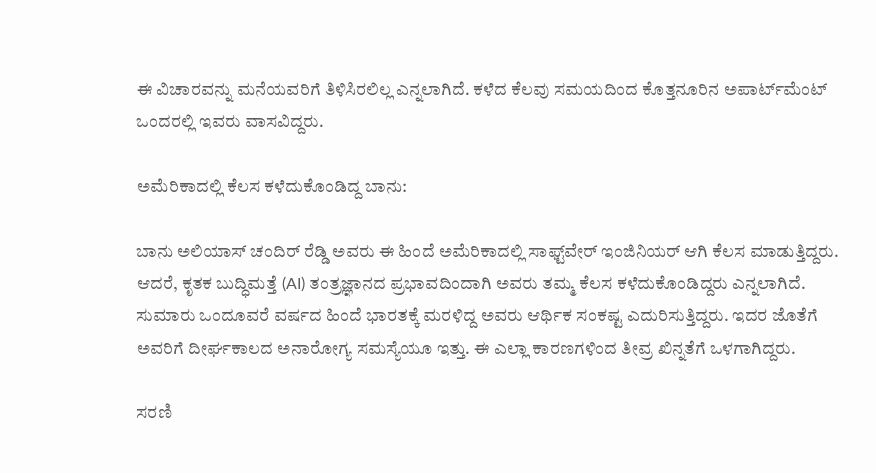ಈ ವಿಚಾರವನ್ನು ಮನೆಯವರಿಗೆ ತಿಳಿಸಿರಲಿಲ್ಲ ಎನ್ನಲಾಗಿದೆ. ಕಳೆದ ಕೆಲವು ಸಮಯದಿಂದ ಕೊತ್ತನೂರಿನ ಅಪಾರ್ಟ್‌ಮೆಂಟ್ ಒಂದರಲ್ಲಿ ಇವರು ವಾಸವಿದ್ದರು.

ಅಮೆರಿಕಾದಲ್ಲಿ ಕೆಲಸ ಕಳೆದುಕೊಂಡಿದ್ದ ಬಾನು:

ಬಾನು ಅಲಿಯಾಸ್ ಚಂದಿರ್ ರೆಡ್ಡಿ ಅವರು ಈ ಹಿಂದೆ ಅಮೆರಿಕಾದಲ್ಲಿ ಸಾಫ್ಟ್‌ವೇರ್ ಇಂಜಿನಿಯರ್ ಆಗಿ ಕೆಲಸ ಮಾಡುತ್ತಿದ್ದರು. ಆದರೆ, ಕೃತಕ ಬುದ್ಧಿಮತ್ತೆ (AI) ತಂತ್ರಜ್ಞಾನದ ಪ್ರಭಾವದಿಂದಾಗಿ ಅವರು ತಮ್ಮ ಕೆಲಸ ಕಳೆದುಕೊಂಡಿದ್ದರು ಎನ್ನಲಾಗಿದೆ. ಸುಮಾರು ಒಂದೂವರೆ ವರ್ಷದ ಹಿಂದೆ ಭಾರತಕ್ಕೆ ಮರಳಿದ್ದ ಅವರು ಆರ್ಥಿಕ ಸಂಕಷ್ಟ ಎದುರಿಸುತ್ತಿದ್ದರು. ಇದರ ಜೊತೆಗೆ ಅವರಿಗೆ ದೀರ್ಘಕಾಲದ ಅನಾರೋಗ್ಯ ಸಮಸ್ಯೆಯೂ ಇತ್ತು. ಈ ಎಲ್ಲಾ ಕಾರಣಗಳಿಂದ ತೀವ್ರ ಖಿನ್ನತೆಗೆ ಒಳಗಾಗಿದ್ದರು.

ಸರಣಿ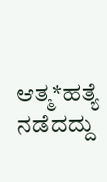ಆತ್ಮ*ಹತ್ಯೆ ನಡೆದದ್ದು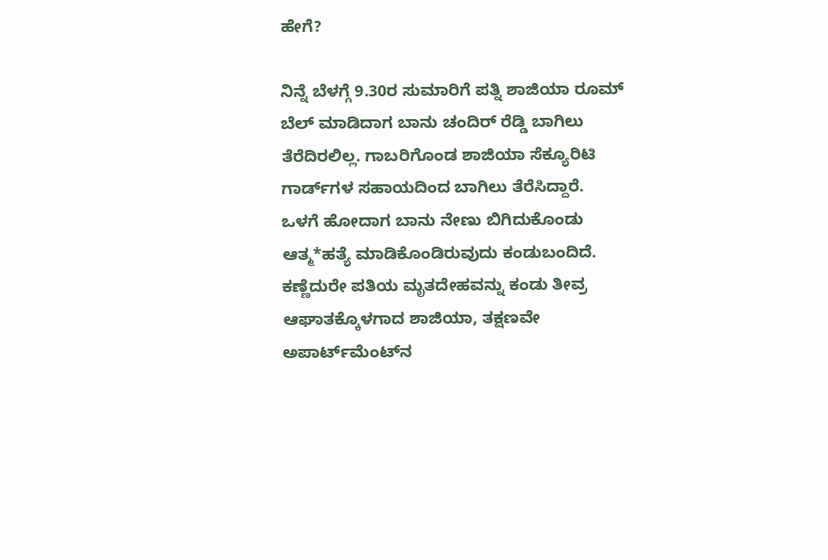ಹೇಗೆ?

ನಿನ್ನೆ ಬೆಳಗ್ಗೆ 9.30ರ ಸುಮಾರಿಗೆ ಪತ್ನಿ ಶಾಜಿಯಾ ರೂಮ್ ಬೆಲ್ ಮಾಡಿದಾಗ ಬಾನು ಚಂದಿರ್ ರೆಡ್ಡಿ ಬಾಗಿಲು ತೆರೆದಿರಲಿಲ್ಲ. ಗಾಬರಿಗೊಂಡ ಶಾಜಿಯಾ ಸೆಕ್ಯೂರಿಟಿ ಗಾರ್ಡ್‌ಗಳ ಸಹಾಯದಿಂದ ಬಾಗಿಲು ತೆರೆಸಿದ್ದಾರೆ. ಒಳಗೆ ಹೋದಾಗ ಬಾನು ನೇಣು ಬಿಗಿದುಕೊಂಡು ಆತ್ಮ*ಹತ್ಯೆ ಮಾಡಿಕೊಂಡಿರುವುದು ಕಂಡುಬಂದಿದೆ. ಕಣ್ಣೆದುರೇ ಪತಿಯ ಮೃತದೇಹವನ್ನು ಕಂಡು ತೀವ್ರ ಆಘಾತಕ್ಕೊಳಗಾದ ಶಾಜಿಯಾ, ತಕ್ಷಣವೇ ಅಪಾರ್ಟ್‌ಮೆಂಟ್‌ನ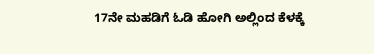17ನೇ ಮಹಡಿಗೆ ಓಡಿ ಹೋಗಿ ಅಲ್ಲಿಂದ ಕೆಳಕ್ಕೆ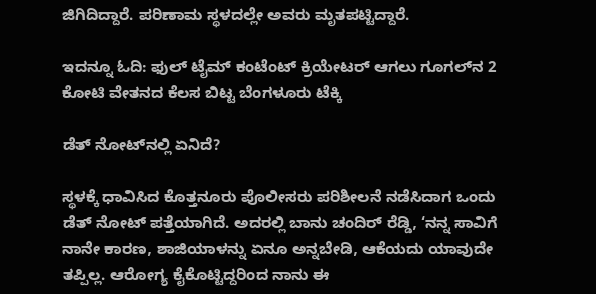ಜಿಗಿದಿದ್ದಾರೆ. ಪರಿಣಾಮ ಸ್ಥಳದಲ್ಲೇ ಅವರು ಮೃತಪಟ್ಟಿದ್ದಾರೆ.

ಇದನ್ನೂ ಓದಿ: ಫುಲ್ ಟೈಮ್ ಕಂಟೆಂಟ್ ಕ್ರಿಯೇಟರ್ ಆಗಲು ಗೂಗಲ್‌ನ 2 ಕೋಟಿ ವೇತನದ ಕೆಲಸ ಬಿಟ್ಟ ಬೆಂಗಳೂರು ಟೆಕ್ಕಿ

ಡೆತ್ ನೋಟ್‌ನಲ್ಲಿ ಏನಿದೆ?

ಸ್ಥಳಕ್ಕೆ ಧಾವಿಸಿದ ಕೊತ್ತನೂರು ಪೊಲೀಸರು ಪರಿಶೀಲನೆ ನಡೆಸಿದಾಗ ಒಂದು ಡೆತ್ ನೋಟ್ ಪತ್ತೆಯಾಗಿದೆ. ಅದರಲ್ಲಿ ಬಾನು ಚಂದಿರ್ ರೆಡ್ಡಿ, ‘ನನ್ನ ಸಾವಿಗೆ ನಾನೇ ಕಾರಣ, ಶಾಜಿಯಾಳನ್ನು ಏನೂ ಅನ್ನಬೇಡಿ, ಆಕೆಯದು ಯಾವುದೇ ತಪ್ಪಿಲ್ಲ. ಆರೋಗ್ಯ ಕೈಕೊಟ್ಟಿದ್ದರಿಂದ ನಾನು ಈ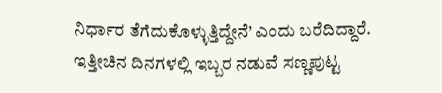ನಿರ್ಧಾರ ತೆಗೆದುಕೊಳ್ಳುತ್ತಿದ್ದೇನೆ’ ಎಂದು ಬರೆದಿದ್ದಾರೆ. ಇತ್ತೀಚಿನ ದಿನಗಳಲ್ಲಿ ಇಬ್ಬರ ನಡುವೆ ಸಣ್ಣಪುಟ್ಟ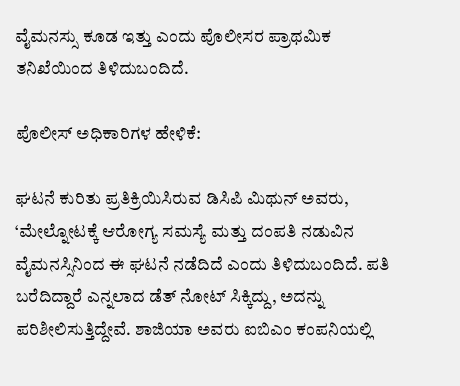ವೈಮನಸ್ಸು ಕೂಡ ಇತ್ತು ಎಂದು ಪೊಲೀಸರ ಪ್ರಾಥಮಿಕ ತನಿಖೆಯಿಂದ ತಿಳಿದುಬಂದಿದೆ.

ಪೊಲೀಸ್ ಅಧಿಕಾರಿಗಳ ಹೇಳಿಕೆ:

ಘಟನೆ ಕುರಿತು ಪ್ರತಿಕ್ರಿಯಿಸಿರುವ ಡಿಸಿಪಿ ಮಿಥುನ್ ಅವರು, ‘ಮೇಲ್ನೋಟಕ್ಕೆ ಆರೋಗ್ಯ ಸಮಸ್ಯೆ ಮತ್ತು ದಂಪತಿ ನಡುವಿನ ವೈಮನಸ್ಸಿನಿಂದ ಈ ಘಟನೆ ನಡೆದಿದೆ ಎಂದು ತಿಳಿದುಬಂದಿದೆ. ಪತಿ ಬರೆದಿದ್ದಾರೆ ಎನ್ನಲಾದ ಡೆತ್ ನೋಟ್ ಸಿಕ್ಕಿದ್ದು, ಅದನ್ನು ಪರಿಶೀಲಿಸುತ್ತಿದ್ದೇವೆ. ಶಾಜಿಯಾ ಅವರು ಐಬಿಎಂ ಕಂಪನಿಯಲ್ಲಿ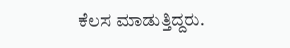ಕೆಲಸ ಮಾಡುತ್ತಿದ್ದರು.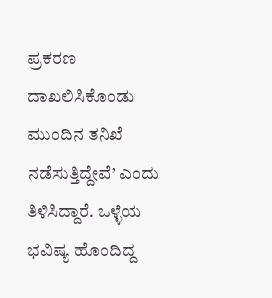ಪ್ರಕರಣ ದಾಖಲಿಸಿಕೊಂಡು ಮುಂದಿನ ತನಿಖೆ ನಡೆಸುತ್ತಿದ್ದೇವೆ’ ಎಂದು ತಿಳಿಸಿದ್ದಾರೆ. ಒಳ್ಳೆಯ ಭವಿಷ್ಯ ಹೊಂದಿದ್ದ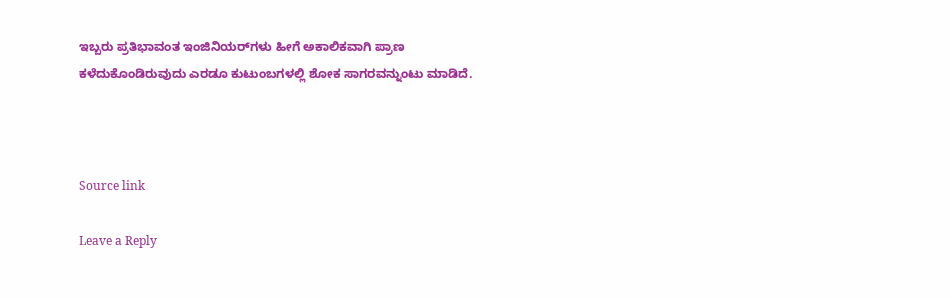ಇಬ್ಬರು ಪ್ರತಿಭಾವಂತ ಇಂಜಿನಿಯರ್‌ಗಳು ಹೀಗೆ ಅಕಾಲಿಕವಾಗಿ ಪ್ರಾಣ ಕಳೆದುಕೊಂಡಿರುವುದು ಎರಡೂ ಕುಟುಂಬಗಳಲ್ಲಿ ಶೋಕ ಸಾಗರವನ್ನುಂಟು ಮಾಡಿದೆ.



Source link

Leave a Reply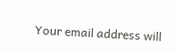Your email address will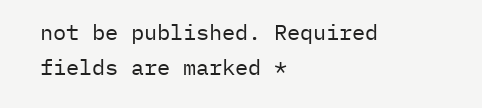not be published. Required fields are marked *